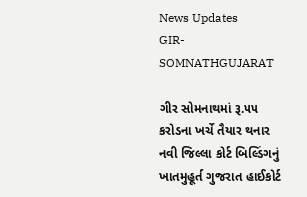News Updates
GIR-SOMNATHGUJARAT

ગીર સોમનાથમાં રૂ.૫૫ કરોડના ખર્ચે તૈયાર થનાર નવી જિલ્લા કોર્ટ બિલ્ડિંગનું ખાતમુહૂર્ત ગુજરાત હાઈકોર્ટ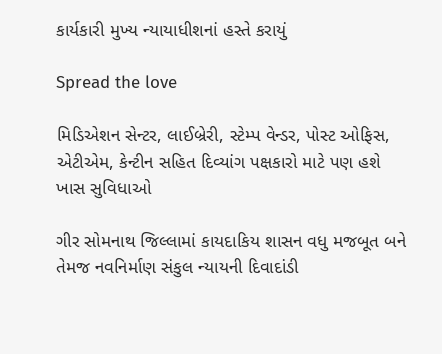કાર્યકારી મુખ્ય ન્યાયાધીશનાં હસ્તે કરાયું

Spread the love

મિડિએશન સેન્ટર, લાઈબ્રેરી, સ્ટેમ્પ વેન્ડર, પોસ્ટ ઓફિસ, એટીએમ, કેન્ટીન સહિત દિવ્યાંગ પક્ષકારો માટે પણ હશે ખાસ સુવિધાઓ

ગીર સોમનાથ જિલ્લામાં કાયદાકિય શાસન વધુ મજબૂત બને તેમજ નવનિર્માણ સંકુલ ન્યાયની દિવાદાંડી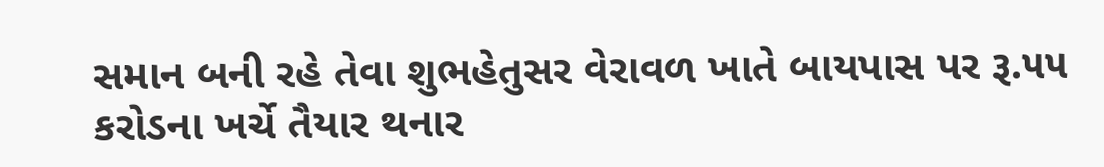સમાન બની રહે તેવા શુભહેતુસર વેરાવળ ખાતે બાયપાસ પર રૂ.૫૫ કરોડના ખર્ચે તૈયાર થનાર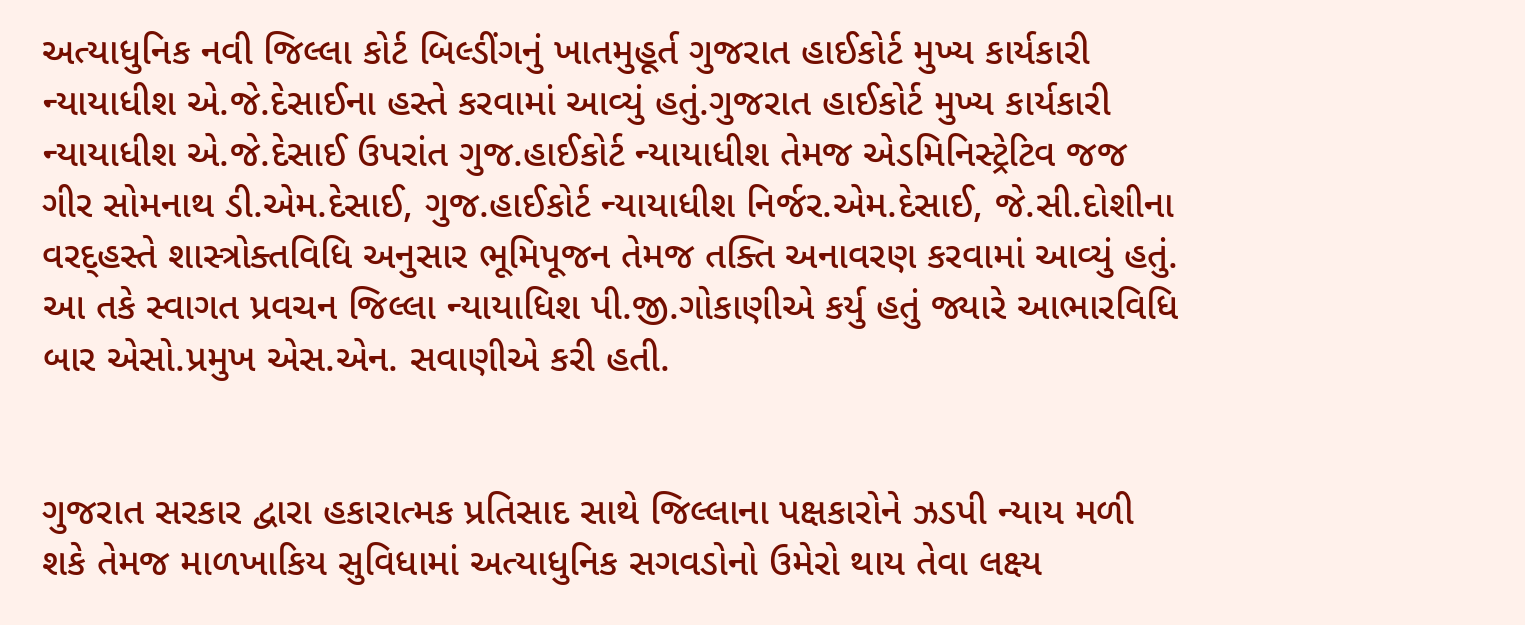અત્યાધુનિક નવી જિલ્લા કોર્ટ બિલ્ડીંગનું ખાતમુહૂર્ત ગુજરાત હાઈકોર્ટ મુખ્ય કાર્યકારી ન્યાયાધીશ એ.જે.દેસાઈના હસ્તે કરવામાં આવ્યું હતું.ગુજરાત હાઈકોર્ટ મુખ્ય કાર્યકારી ન્યાયાધીશ એ.જે.દેસાઈ ઉપરાંત ગુજ.હાઈકોર્ટ ન્યાયાધીશ તેમજ એડમિનિસ્ટ્રેટિવ જજ ગીર સોમનાથ ડી.એમ.દેસાઈ, ગુજ.હાઈકોર્ટ ન્યાયાધીશ નિર્જર.એમ.દેસાઈ, જે.સી.દોશીના વરદ્હસ્તે શાસ્ત્રોક્તવિધિ અનુસાર ભૂમિપૂજન તેમજ તક્તિ અનાવરણ કરવામાં આવ્યું હતું. આ તકે સ્વાગત પ્રવચન જિલ્લા ન્યાયાધિશ પી.જી.ગોકાણીએ કર્યુ હતું જ્યારે આભારવિધિ બાર એસો.પ્રમુખ એસ.એન. સવાણીએ કરી હતી.


ગુજરાત સરકાર દ્વારા હકારાત્મક પ્રતિસાદ સાથે જિલ્લાના પક્ષકારોને ઝડપી ન્યાય મળી શકે તેમજ માળખાકિય સુવિધામાં અત્યાધુનિક સગવડોનો ઉમેરો થાય તેવા લક્ષ્ય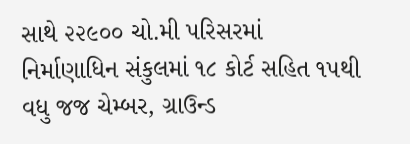સાથે ૨૨૯૦૦ ચો.મી પરિસરમાં નિર્માણાધિન સંકુલમાં ૧૮ કોર્ટ સહિત ૧૫થી વધુ જજ ચેમ્બર, ગ્રાઉન્ડ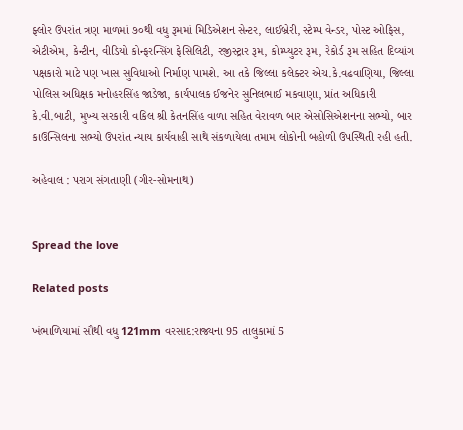ફ્લોર ઉપરાંત ત્રણ માળમાં ૭૦થી વધુ રૂમમાં મિડિએશન સેન્ટર, લાઈબ્રેરી, સ્ટેમ્પ વેન્ડર, પોસ્ટ ઓફિસ, એટીએમ, કેન્ટીન, વીડિયો કોન્ફરન્સિંગ ફેસિલિટી, રજીસ્ટ્રાર રૂમ, કોમ્પ્યુટર રૂમ, રેકોર્ડ રૂમ સહિત દિવ્યાંગ પક્ષકારો માટે પણ ખાસ સુવિધાઓ નિર્માણ પામશે. આ તકે જિલ્લા કલેક્ટર એચ.કે.વઢવાણિયા, જિલ્લા પોલિસ અધિક્ષક મનોહરસિંહ જાડેજા, કાર્યપાલક ઈજનેર સુનિલભાઈ મકવાણા, પ્રાંત અધિકારી કે.વી.બાટી, મુખ્ય સરકારી વકિલ શ્રી કેતનસિંહ વાળા સહિત વેરાવળ બાર એસોસિએશનના સભ્યો, બાર કાઉન્સિલના સભ્યો ઉપરાંત ન્યાય કાર્યવાહી સાથે સંકળાયેલા તમામ લોકોની બહોળી ઉપસ્થિતી રહી હતી.

અહેવાલ : પરાગ સંગતાણી (ગીર-સોમનાથ)


Spread the love

Related posts

ખંભાળિયામાં સૌથી વધુ 121mm વરસાદ:રાજ્યના 95 તાલુકામાં 5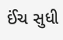ઈંચ સુધી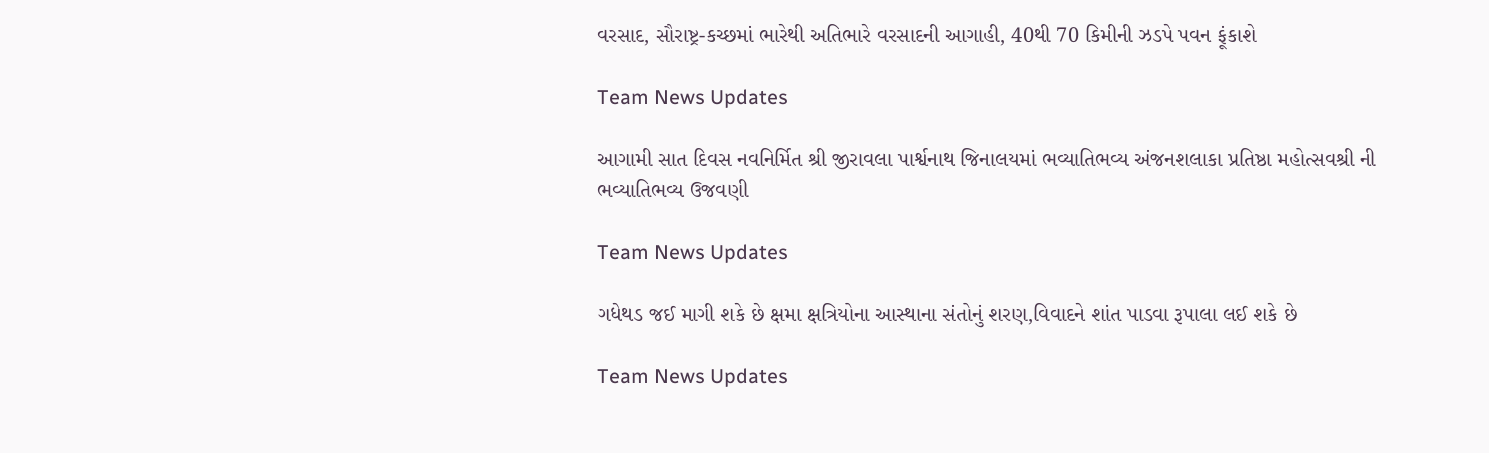વરસાદ, સૌરાષ્ટ્ર-કચ્છમાં ભારેથી અતિભારે વરસાદની આગાહી, 40થી 70 કિમીની ઝડપે પવન ફૂંકાશે

Team News Updates

આગામી સાત દિવસ નવનિર્મિત શ્રી જીરાવલા પાર્શ્વનાથ જિનાલયમાં ભવ્યાતિભવ્ય અંજનશલાકા પ્રતિષ્ઠા મહોત્સવશ્રી ની ભવ્યાતિભવ્ય ઉજવણી

Team News Updates

ગધેથડ જઈ માગી શકે છે ક્ષમા ક્ષત્રિયોના આસ્થાના સંતોનું શરણ,વિવાદને શાંત પાડવા રૂપાલા લઈ શકે છે

Team News Updates